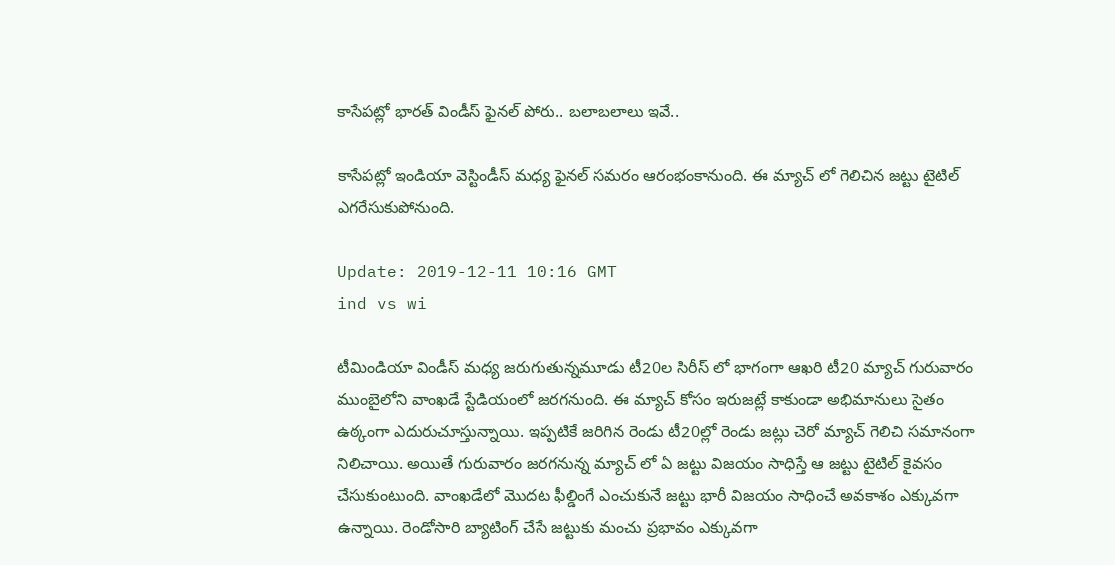కాసేపట్లో భారత్ విండీస్ ఫైనల్ పోరు.. బలాబలాలు ఇవే..

కాసేపట్లో ఇండియా వెస్టిండీస్ మధ్య ఫైనల్ సమరం ఆరంభంకానుంది. ఈ మ్యాచ్ లో గెలిచిన జట్టు టైటిల్ ఎగరేసుకుపోనుంది.

Update: 2019-12-11 10:16 GMT
ind vs wi

టీమిండియా విండీస్ మధ్య జరుగుతున్నమూడు టీ20ల సిరీస్ లో భాగంగా ఆఖరి టీ20 మ్యాచ్ గురువారం ముంబైలోని వాంఖడే స్టేడియంలో జరగనుంది. ఈ మ్యాచ్ కోసం ఇరుజట్లే కాకుండా అభిమానులు సైతం ఉఠ్కంగా ఎదురుచూస్తున్నాయి. ఇప్పటికే జరిగిన రెండు టీ20ల్లో రెండు జట్లు చెరో మ్యాచ్ గెలిచి సమానంగా నిలిచాయి. అయితే గురువారం జరగనున్న మ్యాచ్ లో ఏ జట్టు విజయం సాధిస్తే ఆ జట్టు టైటిల్ కైవసం చేసుకుంటుంది. వాంఖడేలో మొదట ఫీల్డింగే ఎంచుకునే జట్టు భారీ విజయం సాధించే అవకాశం ఎక్కువగా ఉన్నాయి. రెండోసారి బ్యాటింగ్ చేసే జట్టుకు మంచు ప్రభావం ఎక్కువగా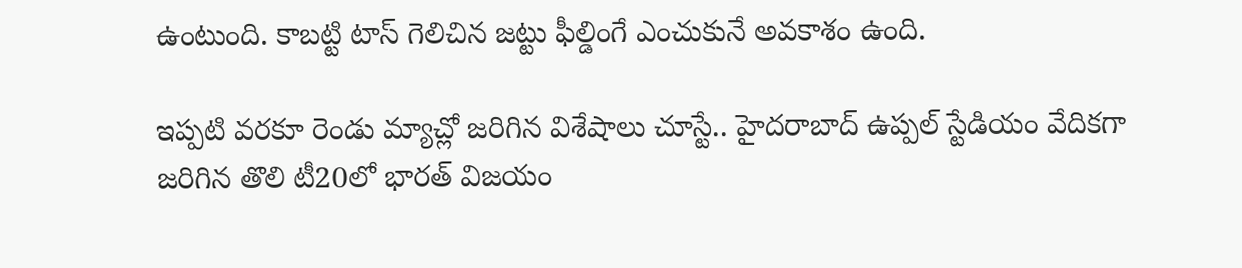ఉంటుంది. కాబట్టి టాస్ గెలిచిన జట్టు ఫీల్డింగే ఎంచుకునే అవకాశం ఉంది.

ఇప్పటి వరకూ రెండు మ్యాచ్లో జరిగిన విశేషాలు చూస్టే.. హైదరాబాద్ ఉప్పల్ స్టేడియం వేదికగా జరిగిన తొలి టీ20లో భారత్ విజయం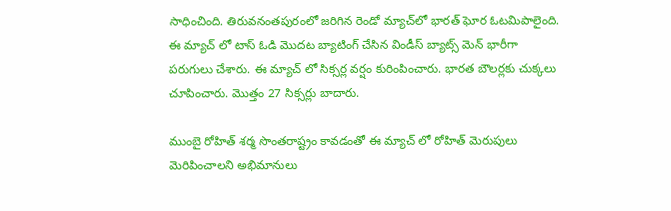సాధించింది. తిరువనంతపురంలో జరిగిన రెండో మ్యాచ్‌లో భారత్ ఘోర ఓటమిపాలైంది. ఈ మ్యాచ్ లో టాస్ ఓడి మొదట బ్యాటింగ్ చేసిన విండీస్ బ్యాట్స్ మెన్ భారీగా పరుగులు చేశారు. ఈ మ్యాచ్ లో సిక్సర్ల వర్షం కురింపించారు. భారత బౌలర్లకు చుక్కలు చూపించారు. మొత్తం 27 సిక్సర్లు బాదారు.

ముంబై రోహిత్‌ శర్మ సొంతరాష్ట్రం కావడంతో ఈ మ్యాచ్ లో రోహిత్ మెరుపులు మెరిపించాలని అభిమానులు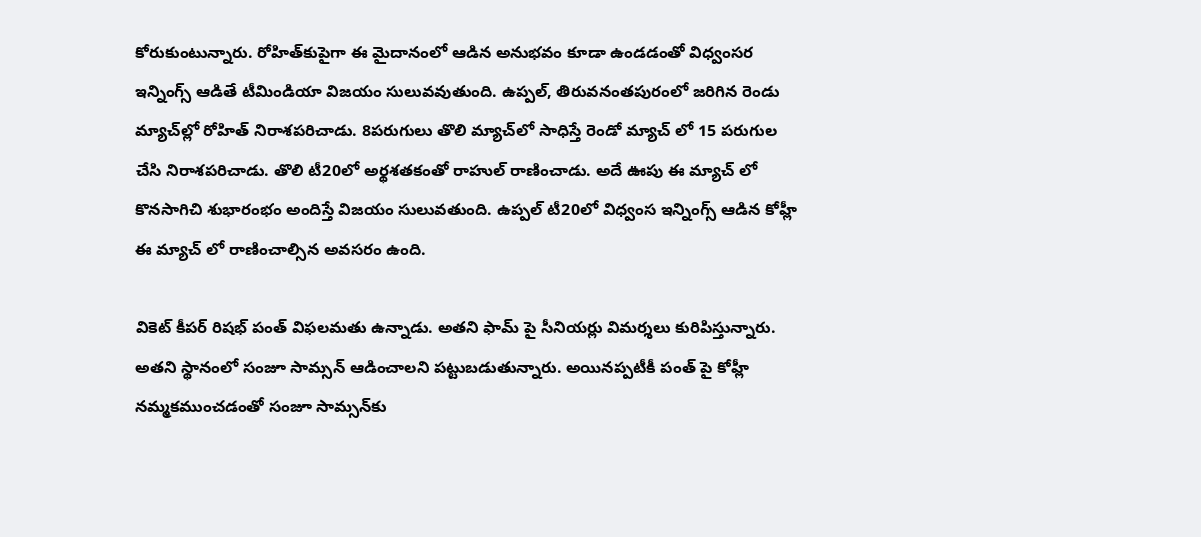కోరుకుంటున్నారు. రోహిత్‌కుపైగా ఈ మైదానంలో ఆడిన అనుభవం కూడా ఉండడంతో విధ్వంసర ఇన్నింగ్స్ ఆడితే టీమిండియా విజయం సులువవుతుంది. ఉప్పల్, తిరువనంతపురంలో జరిగిన రెండు మ్యాచ్‌ల్లో రోహిత్ నిరాశపరిచాడు. 8పరుగులు తొలి మ్యాచ్‌లో సాధిస్తే రెండో మ్యాచ్ లో 15 పరుగుల చేసి నిరాశపరిచాడు. తొలి టీ20లో అర్థశతకంతో రాహుల్‌ రాణించాడు. అదే ఊపు ఈ మ్యాచ్ లో కొనసాగిచి శుభారంభం అందిస్తే విజయం సులువతుంది. ఉప్పల్ టీ20లో విధ్వంస ఇన్నింగ్స్ ఆడిన కోహ్లీ ఈ మ్యాచ్ లో రాణించాల్సిన అవసరం ఉంది.

వికెట్‌ కీపర్‌ రిషభ్‌ పంత్‌ విఫలమతు ఉన్నాడు. అతని ఫామ్ పై సీనియర్లు విమర్శలు కురిపిస్తున్నారు. అతని స్థానంలో సంజూ సామ్సన్ ఆడించాలని పట్టుబడుతున్నారు. అయినప్పటీకీ పంత్ పై కోహ్లీ నమ్మకముంచడంతో సంజూ సామ్సన్‌కు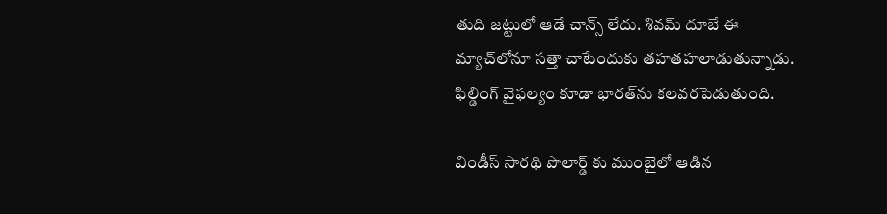తుది జట్టులో ఆడే చాన్స్‌ లేదు. శివమ్‌ దూబే ఈ మ్యాచ్‌లోనూ సత్తా చాటేందుకు తహతహలాడుతున్నాడు. ఫిల్డింగ్ వైఫల్యం కూడా భారత్‌ను కలవరపెడుతుంది.

విండీస్ సారథి పొలార్డ్ కు ముంబైలో ఆడిన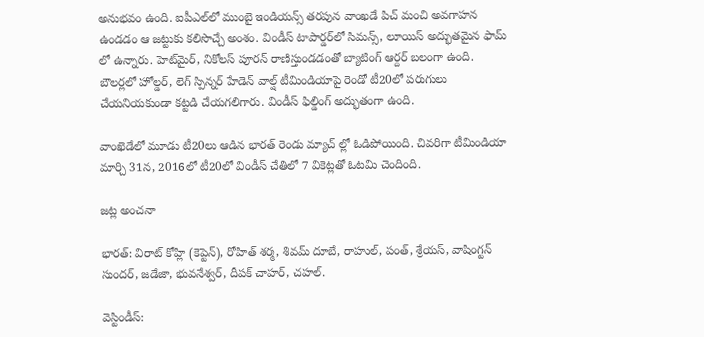అనుభవం ఉంది. ఐపీఎల్‌లో ముంబై ఇండియన్స్‌ తరపున వాంఖడే పిచ్ మంచి అవగాహన ఉండడం ఆ జట్టుకు కలిసొచ్చే అంశం. విండీస్ టాపార్డర్‌లో సిమన్స్, లూయిస్‌ అద్భుతమైన ఫామ్ లో ఉన్నారు. హెట్‌మైర్, నికోలస్‌ పూరన్‌ రాణిస్తుండడంతో బ్యాటింగ్ ఆర్దర్ బలంగా ఉంది. బౌలర్లలో హోల్డర్, లెగ్‌ స్పిన్నర్‌ హేడెన్‌ వాల్ష్ టీమిండియాపై రెండో టీ20లో పరుగులు చేయనియకుండా కట్టడి చేయగలిగారు. విండీస్ ఫిల్డింగ్ అద్భుతంగా ఉంది.

వాంఖెడేలో మూడు టీ20లు ఆడిన భారత్ రెండు మ్యాచ్ ల్లో ఓడిపోయింది. చివరిగా టీమిండియా మార్చి 31న, 2016లో టీ20లో విండీస్‌ చేతిలో 7 వికెట్లతో ఓటమి చెందింది.

జట్ల అంచనా

భారత్‌: విరాట్ కోహ్లి (కెప్టెన్‌), రోహిత్‌ శర్మ, శివమ్‌ దూబే, రాహుల్, పంత్, శ్రేయస్, వాషింగ్టన్‌ సుందర్, జడేజా, భువనేశ్వర్, దీపక్‌ చాహర్, చహల్‌.

వెస్టిండీస్‌: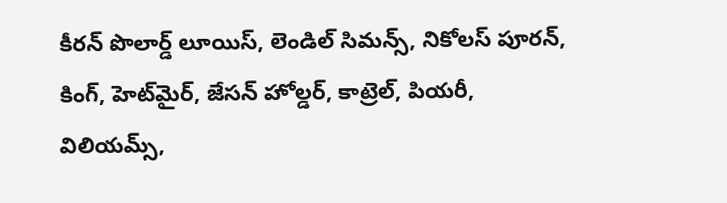కీరన్‌ పొలార్డ్‌ లూయిస్, లెండిల్‌ సిమన్స్, నికోలస్‌ పూరన్, కింగ్, హెట్‌మైర్, జేసన్‌ హోల్డర్, కాట్రెల్, పియరీ, విలియమ్స్,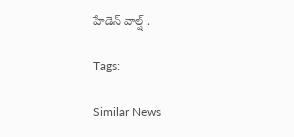హేడెన్‌ వాల్ష్ .

Tags:

Similar News